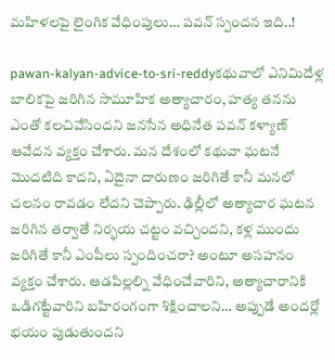మహిళలపై లైంగిక వేధింపులు… పవన్ స్పందన ఇది..!

pawan-kalyan-advice-to-sri-reddyకథువాలో ఎనిమిదేళ్ల బాలికపై జరిగిన సామూహిక అత్యాచారం, హత్య తనను ఎంతో కలచివేసిందని జనసేన అధినేత పవన్ కళ్యాణ్ ఆవేదన వ్యక్తం చేశారు. మన దేశంలో కథువా ఘటనే మొదటిది కాదని, ఏదైనా దారుణం జరిగితే కానీ మనలో చలనం రావడం లేదని చెప్పారు. ఢిల్లీలో అత్యాచార ఘటన జరిగిన తర్వాతే నిర్భయ చట్టం వచ్చిందని, కళ్ల ముందు జరిగితే కానీ ఎంపీలు స్పందించరా? అంటూ అసహనం వ్యక్తం చేశారు. ఆడపిల్లల్ని వేధించేవారిని, అత్యాచారానికి ఒడిగట్టేవారిని బహిరంగంగా శిక్షించాలని… అప్పుడే అందర్లో భయం పుడుతుందని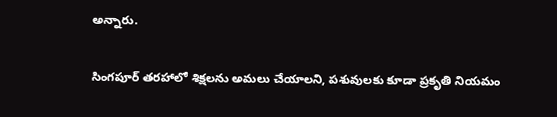అన్నారు.

సింగపూర్ తరహాలో శిక్షలను అమలు చేయాలని, పశువులకు కూడా ప్రకృతి నియమం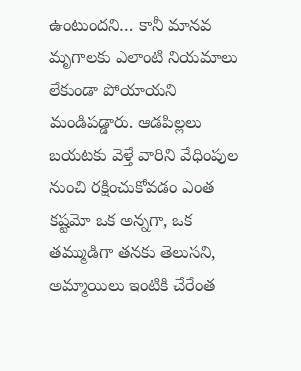ఉంటుందని… కానీ మానవ మృగాలకు ఎలాంటి నియమాలు లేకుండా పోయాయని మండిపడ్డారు. ఆడపిల్లలు బయటకు వెళ్తే వారిని వేధింపుల నుంచి రక్షించుకోవడం ఎంత కష్టమో ఒక అన్నగా, ఒక తమ్ముడిగా తనకు తెలుసని, అమ్మాయిలు ఇంటికి చేరేంత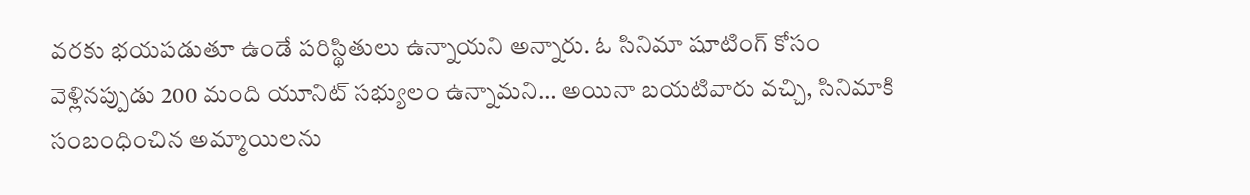వరకు భయపడుతూ ఉండే పరిస్థితులు ఉన్నాయని అన్నారు. ఓ సినిమా షూటింగ్ కోసం వెళ్లినప్పుడు 200 మంది యూనిట్ సభ్యులం ఉన్నామని… అయినా బయటివారు వచ్చి, సినిమాకి సంబంధించిన అమ్మాయిలను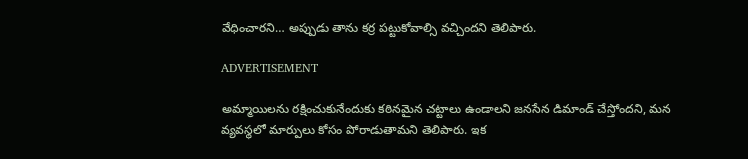వేధించారని… అప్పుడు తాను కర్ర పట్టుకోవాల్సి వచ్చిందని తెలిపారు.

ADVERTISEMENT

అమ్మాయిలను రక్షించుకునేందుకు కఠినమైన చట్టాలు ఉండాలని జనసేన డిమాండ్ చేస్తోందని, మన వ్యవస్థలో మార్పులు కోసం పోరాడుతామని తెలిపారు. ఇక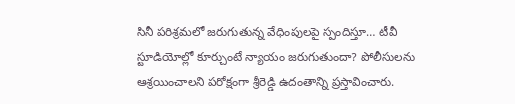సినీ పరిశ్రమలో జరుగుతున్న వేధింపులపై స్పందిస్తూ… టీవీ స్టూడియోల్లో కూర్చుంటే న్యాయం జరుగుతుందా? పోలీసులను ఆశ్రయించాలని పరోక్షంగా శ్రీరెడ్డి ఉదంతాన్ని ప్రస్తావించారు.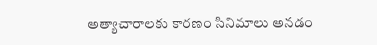అత్యాచారాలకు కారణం సినిమాలు అనడం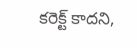కరెక్ట్ కాదని,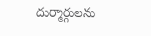దుర్మార్గులను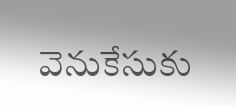వెనుకేసుకు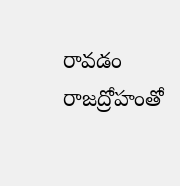రావడం రాజద్రోహంతో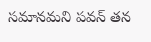సమానమని పవన్ తన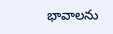భావాలను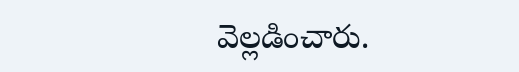వెల్లడించారు.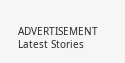ADVERTISEMENT
Latest Stories